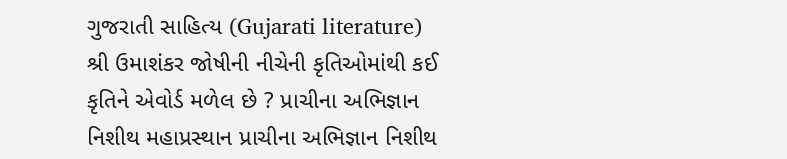ગુજરાતી સાહિત્ય (Gujarati literature) શ્રી ઉમાશંકર જોષીની નીચેની કૃતિઓમાંથી કઈ કૃતિને એવોર્ડ મળેલ છે ? પ્રાચીના અભિજ્ઞાન નિશીથ મહાપ્રસ્થાન પ્રાચીના અભિજ્ઞાન નિશીથ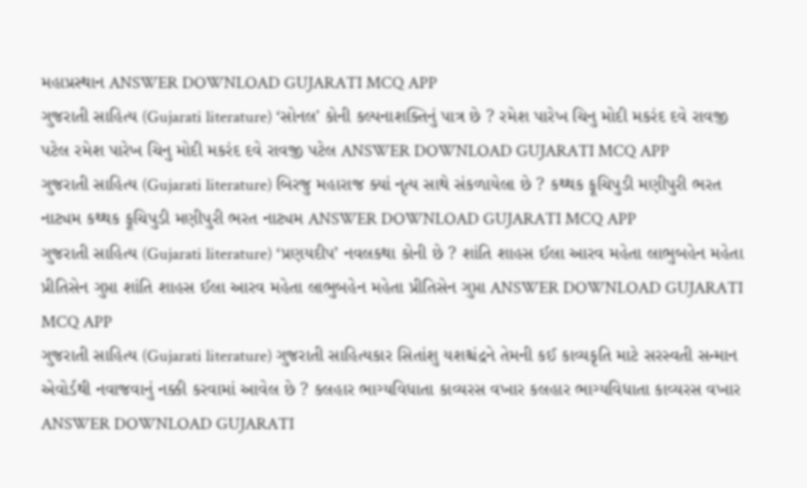મહાપ્રસ્થાન ANSWER DOWNLOAD GUJARATI MCQ APP
ગુજરાતી સાહિત્ય (Gujarati literature) ‘સોનલ' કોની કલ્પનાશક્તિનું પાત્ર છે ? રમેશ પારેખ ચિનુ મોદી મકરંદ દવે રાવજી પટેલ રમેશ પારેખ ચિનુ મોદી મકરંદ દવે રાવજી પટેલ ANSWER DOWNLOAD GUJARATI MCQ APP
ગુજરાતી સાહિત્ય (Gujarati literature) બિરજુ મહારાજ ક્યાં નૃત્ય સાથે સંકળાયેલા છે ? કથ્થક ફૂચિપુડી મણીપુરી ભરત નાટ્યમ કથ્થક ફૂચિપુડી મણીપુરી ભરત નાટ્યમ ANSWER DOWNLOAD GUJARATI MCQ APP
ગુજરાતી સાહિત્ય (Gujarati literature) ‘પ્રણયદીપ’ નવલકથા કોની છે ? શાંતિ શાહસ ઈલા આરવ મહેતા લાભુબહેન મહેતા પ્રીતિસેન ગુપ્તા શાંતિ શાહસ ઈલા આરવ મહેતા લાભુબહેન મહેતા પ્રીતિસેન ગુપ્તા ANSWER DOWNLOAD GUJARATI MCQ APP
ગુજરાતી સાહિત્ય (Gujarati literature) ગુજરાતી સાહિત્યકાર સિતાંશુ યશશ્ચંદ્રને તેમની કઈ કાવ્યકૃતિ માટે સરસ્વતી સન્માન એવોર્ડથી નવાજવાનું નક્કી કરવામાં આવેલ છે ? કલહાર ભાગ્યવિધાતા કાવ્યરસ વખાર કલહાર ભાગ્યવિધાતા કાવ્યરસ વખાર ANSWER DOWNLOAD GUJARATI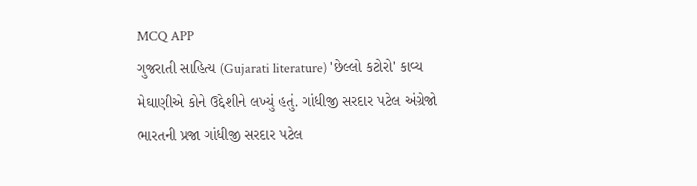MCQ APP
ગુજરાતી સાહિત્ય (Gujarati literature) 'છેલ્લો કટોરો' કાવ્ય મેઘાણીએ કોને ઉદ્દેશીને લખ્યું હતું. ગાંધીજી સરદાર પટેલ અંગ્રેજો ભારતની પ્રજા ગાંધીજી સરદાર પટેલ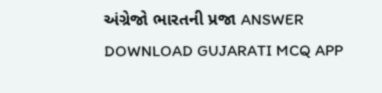અંગ્રેજો ભારતની પ્રજા ANSWER DOWNLOAD GUJARATI MCQ APP